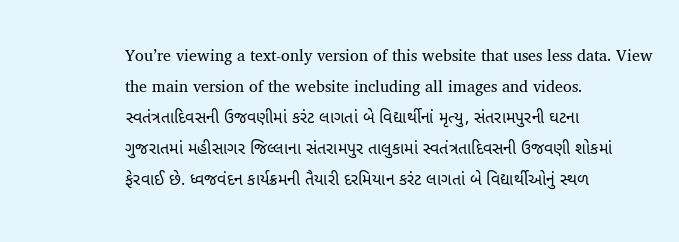You’re viewing a text-only version of this website that uses less data. View the main version of the website including all images and videos.
સ્વતંત્રતાદિવસની ઉજવણીમાં કરંટ લાગતાં બે વિદ્યાર્થીનાં મૃત્યુ, સંતરામપુરની ઘટના
ગુજરાતમાં મહીસાગર જિલ્લાના સંતરામપુર તાલુકામાં સ્વતંત્રતાદિવસની ઉજવણી શોકમાં ફેરવાઈ છે. ધ્વજવંદન કાર્યક્રમની તૈયારી દરમિયાન કરંટ લાગતાં બે વિદ્યાર્થીઓનું સ્થળ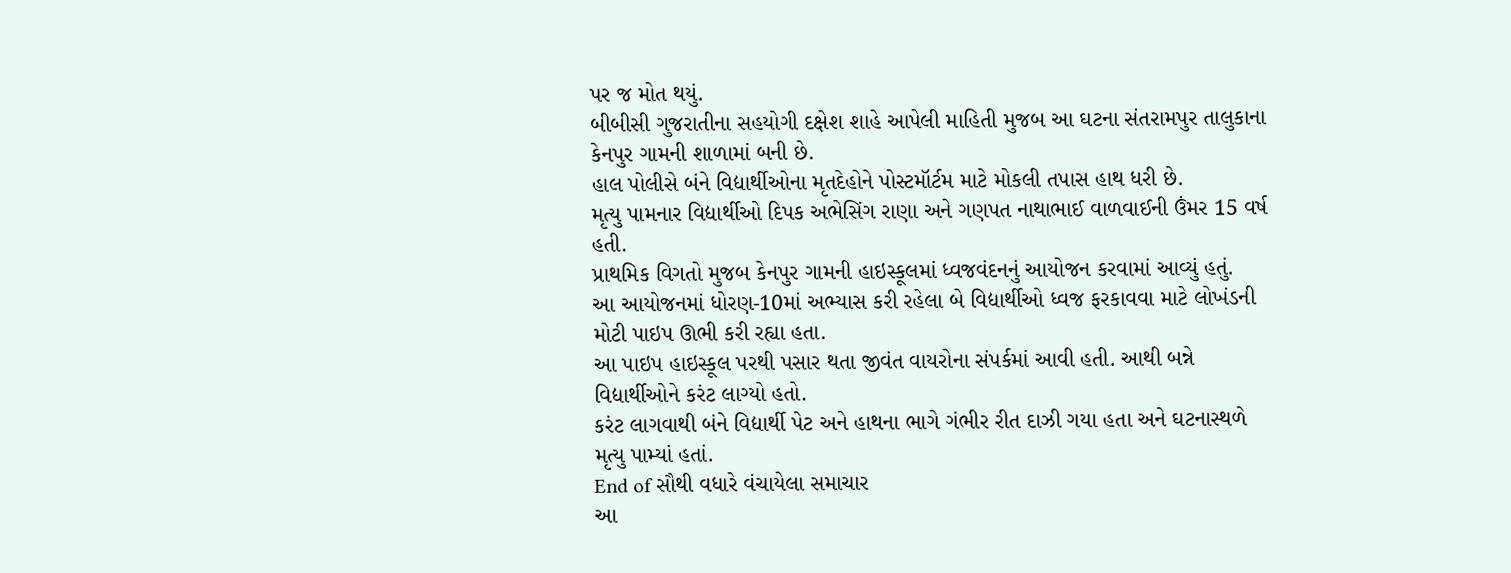પર જ મોત થયું.
બીબીસી ગુજરાતીના સહયોગી દક્ષેશ શાહે આપેલી માહિતી મુજબ આ ઘટના સંતરામપુર તાલુકાના કેનપુર ગામની શાળામાં બની છે.
હાલ પોલીસે બંને વિદ્યાર્થીઓના મૃતદેહોને પોસ્ટમૉર્ટમ માટે મોકલી તપાસ હાથ ધરી છે.
મૃત્યુ પામનાર વિદ્યાર્થીઓ દિપક અભેસિંગ રાણા અને ગણપત નાથાભાઈ વાળવાઈની ઉંમર 15 વર્ષ હતી.
પ્રાથમિક વિગતો મુજબ કેનપુર ગામની હાઇસ્કૂલમાં ધ્વજવંદનનું આયોજન કરવામાં આવ્યું હતું.
આ આયોજનમાં ધોરણ-10માં અભ્યાસ કરી રહેલા બે વિદ્યાર્થીઓ ધ્વજ ફરકાવવા માટે લોખંડની મોટી પાઇપ ઊભી કરી રહ્યા હતા.
આ પાઇપ હાઇસ્કૂલ પરથી પસાર થતા જીવંત વાયરોના સંપર્કમાં આવી હતી. આથી બન્ને વિદ્યાર્થીઓને કરંટ લાગ્યો હતો.
કરંટ લાગવાથી બંને વિદ્યાર્થી પેટ અને હાથના ભાગે ગંભીર રીત દાઝી ગયા હતા અને ઘટનાસ્થળે મૃત્યુ પામ્યાં હતાં.
End of સૌથી વધારે વંચાયેલા સમાચાર
આ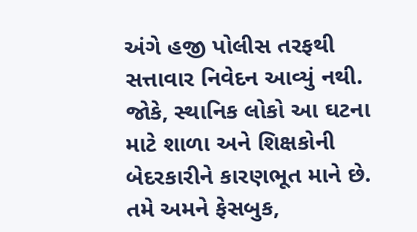અંગે હજી પોલીસ તરફથી સત્તાવાર નિવેદન આવ્યું નથી. જોકે, સ્થાનિક લોકો આ ઘટના માટે શાળા અને શિક્ષકોની બેદરકારીને કારણભૂત માને છે.
તમે અમને ફેસબુક,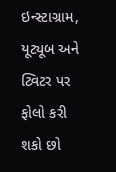ઇન્સ્ટાગ્રામ, યૂટ્યૂબ અને ટ્વિટર પર ફોલો કરી શકો છો